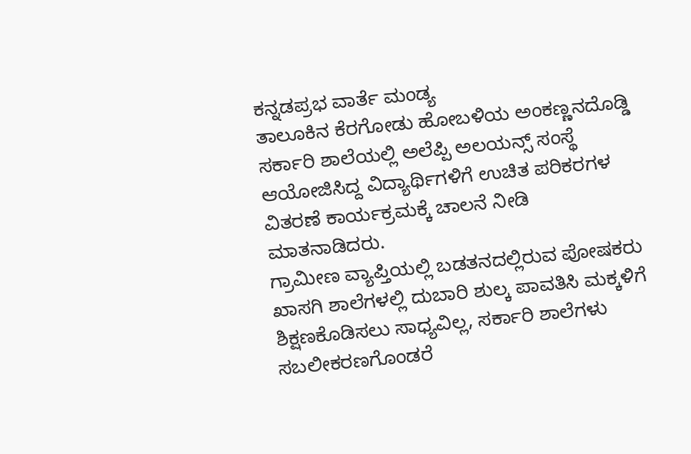ಕನ್ನಡಪ್ರಭ ವಾರ್ತೆ ಮಂಡ್ಯ
ತಾಲೂಕಿನ ಕೆರಗೋಡು ಹೋಬಳಿಯ ಅಂಕಣ್ಣನದೊಡ್ಡಿ ಸರ್ಕಾರಿ ಶಾಲೆಯಲ್ಲಿ ಅಲೆಪ್ಪಿ ಅಲಯನ್ಸ್ ಸಂಸ್ಥೆ ಆಯೋಜಿಸಿದ್ದ ವಿದ್ಯಾರ್ಥಿಗಳಿಗೆ ಉಚಿತ ಪರಿಕರಗಳ ವಿತರಣೆ ಕಾರ್ಯಕ್ರಮಕ್ಕೆ ಚಾಲನೆ ನೀಡಿ ಮಾತನಾಡಿದರು.
ಗ್ರಾಮೀಣ ವ್ಯಾಪ್ತಿಯಲ್ಲಿ ಬಡತನದಲ್ಲಿರುವ ಪೋಷಕರು ಖಾಸಗಿ ಶಾಲೆಗಳಲ್ಲಿ ದುಬಾರಿ ಶುಲ್ಕ ಪಾವತಿಸಿ ಮಕ್ಕಳಿಗೆ ಶಿಕ್ಷಣಕೊಡಿಸಲು ಸಾಧ್ಯವಿಲ್ಲ, ಸರ್ಕಾರಿ ಶಾಲೆಗಳು ಸಬಲೀಕರಣಗೊಂಡರೆ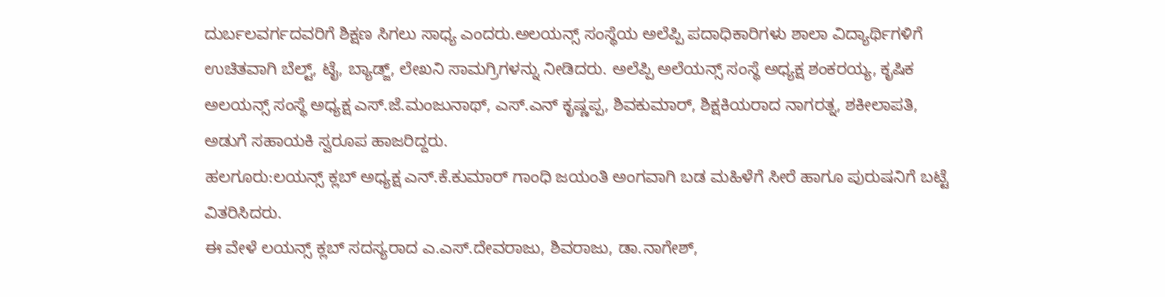ದುರ್ಬಲವರ್ಗದವರಿಗೆ ಶಿಕ್ಷಣ ಸಿಗಲು ಸಾಧ್ಯ ಎಂದರು.ಅಲಯನ್ಸ್ ಸಂಸ್ಥೆಯ ಅಲೆಪ್ಪಿ ಪದಾಧಿಕಾರಿಗಳು ಶಾಲಾ ವಿದ್ಯಾರ್ಥಿಗಳಿಗೆ ಉಚಿತವಾಗಿ ಬೆಲ್ಟ್, ಟೈ, ಬ್ಯಾಡ್ಜ್, ಲೇಖನಿ ಸಾಮಗ್ರಿಗಳನ್ನು ನೀಡಿದರು. ಅಲೆಪ್ಪಿ ಅಲೆಯನ್ಸ್ ಸಂಸ್ಥೆ ಅಧ್ಯಕ್ಷ ಶಂಕರಯ್ಯ, ಕೃಷಿಕ ಅಲಯನ್ಸ್ ಸಂಸ್ಥೆ ಅಧ್ಯಕ್ಷ ಎಸ್.ಜೆ.ಮಂಜುನಾಥ್, ಎಸ್.ಎನ್ ಕೃಷ್ಣಪ್ಪ, ಶಿವಕುಮಾರ್, ಶಿಕ್ಷಕಿಯರಾದ ನಾಗರತ್ನ, ಶಕೀಲಾಪತಿ, ಅಡುಗೆ ಸಹಾಯಕಿ ಸ್ವರೂಪ ಹಾಜರಿದ್ದರು.
ಹಲಗೂರು:ಲಯನ್ಸ್ ಕ್ಲಬ್ ಅಧ್ಯಕ್ಷ ಎನ್.ಕೆ.ಕುಮಾರ್ ಗಾಂಧಿ ಜಯಂತಿ ಅಂಗವಾಗಿ ಬಡ ಮಹಿಳೆಗೆ ಸೀರೆ ಹಾಗೂ ಪುರುಷನಿಗೆ ಬಟ್ಟೆ ವಿತರಿಸಿದರು.
ಈ ವೇಳೆ ಲಯನ್ಸ್ ಕ್ಲಬ್ ಸದಸ್ಯರಾದ ಎ.ಎಸ್.ದೇವರಾಜು, ಶಿವರಾಜು, ಡಾ.ನಾಗೇಶ್,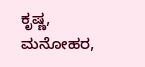ಕೃಷ್ಣ, ಮನೋಹರ,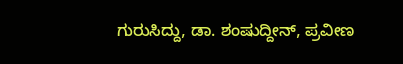ಗುರುಸಿದ್ದು, ಡಾ. ಶಂಷುದ್ದೀನ್, ಪ್ರವೀಣ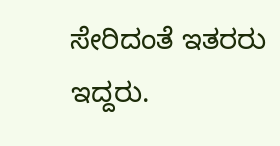ಸೇರಿದಂತೆ ಇತರರು ಇದ್ದರು.